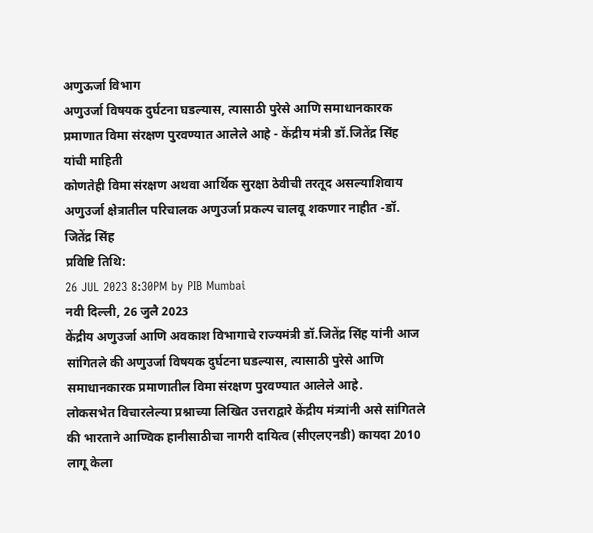अणुऊर्जा विभाग
अणुउर्जा विषयक दुर्घटना घडल्यास, त्यासाठी पुरेसे आणि समाधानकारक प्रमाणात विमा संरक्षण पुरवण्यात आलेले आहे - केंद्रीय मंत्री डॉ.जितेंद्र सिंह यांची माहिती
कोणतेही विमा संरक्षण अथवा आर्थिक सुरक्षा ठेवीची तरतूद असल्याशिवाय अणुउर्जा क्षेत्रातील परिचालक अणुउर्जा प्रकल्प चालवू शकणार नाहीत -डॉ. जितेंद्र सिंह
प्रविष्टि तिथि:
26 JUL 2023 8:30PM by PIB Mumbai
नवी दिल्ली, 26 जुलै 2023
केंद्रीय अणुउर्जा आणि अवकाश विभागाचे राज्यमंत्री डॉ.जितेंद्र सिंह यांनी आज सांगितले की अणुउर्जा विषयक दुर्घटना घडल्यास, त्यासाठी पुरेसे आणि समाधानकारक प्रमाणातील विमा संरक्षण पुरवण्यात आलेले आहे.
लोकसभेत विचारलेल्या प्रश्नाच्या लिखित उत्तराद्वारे केंद्रीय मंत्र्यांनी असे सांगितले की भारताने आण्विक हानीसाठीचा नागरी दायित्व (सीएलएनडी) कायदा 2010 लागू केला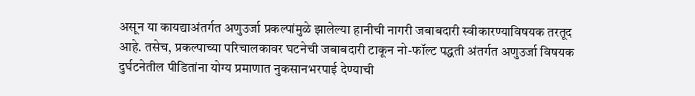असून या कायद्याअंतर्गत अणुउर्जा प्रकल्पांमुळे झालेल्या हानीची नागरी जबाबदारी स्वीकारण्याविषयक तरतूद आहे. तसेच, प्रकल्पाच्या परिचालकावर घटनेची जबाबदारी टाकून नो-फॉल्ट पद्धती अंतर्गत अणुउर्जा विषयक दुर्घटनेतील पीडितांना योग्य प्रमाणात नुकसानभरपाई देण्याची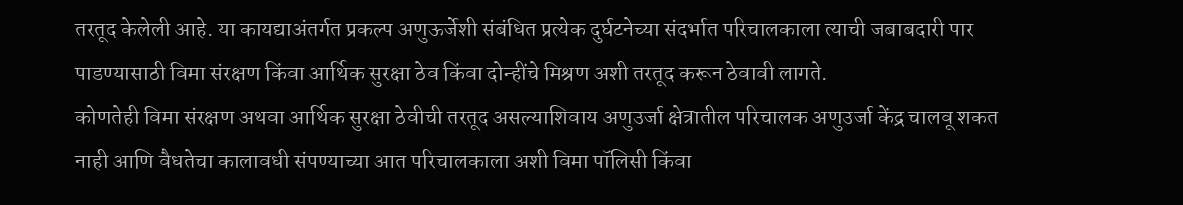तरतूद केलेली आहे. या कायद्याअंतर्गत प्रकल्प अणुऊर्जेशी संबंधित प्रत्येक दुर्घटनेच्या संदर्भात परिचालकाला त्याची जबाबदारी पार पाडण्यासाठी विमा संरक्षण किंवा आर्थिक सुरक्षा ठेव किंवा दोन्हींचे मिश्रण अशी तरतूद करून ठेवावी लागते.
कोणतेही विमा संरक्षण अथवा आर्थिक सुरक्षा ठेवीची तरतूद असल्याशिवाय अणुउर्जा क्षेत्रातील परिचालक अणुउर्जा केंद्र चालवू शकत नाही आणि वैधतेचा कालावधी संपण्याच्या आत परिचालकाला अशी विमा पॉलिसी किंवा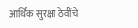आर्थिक सुरक्षा ठेवींचे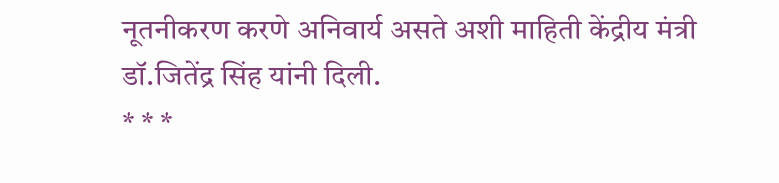नूतनीकरण करणे अनिवार्य असते अशी माहिती केंद्रीय मंत्री डॉ.जितेंद्र सिंह यांनी दिली.
* * *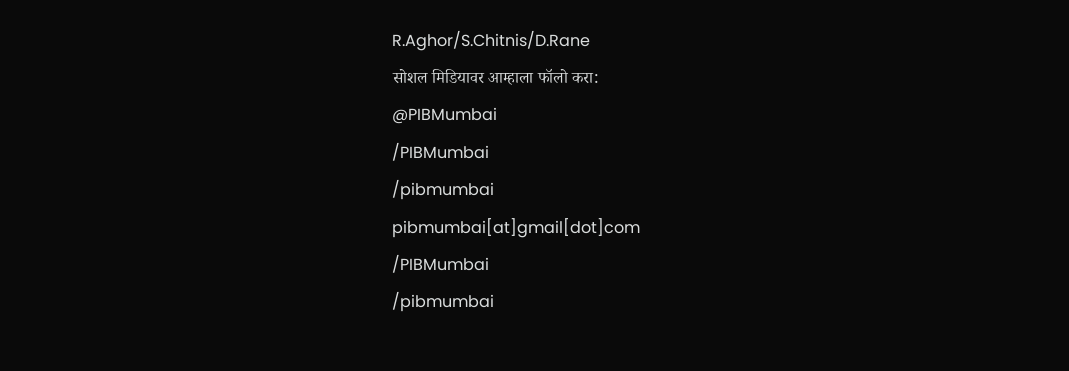R.Aghor/S.Chitnis/D.Rane
सोशल मिडियावर आम्हाला फॉलो करा:
@PIBMumbai
/PIBMumbai
/pibmumbai
pibmumbai[at]gmail[dot]com
/PIBMumbai
/pibmumbai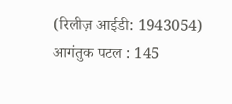(रिलीज़ आईडी: 1943054)
आगंतुक पटल : 145